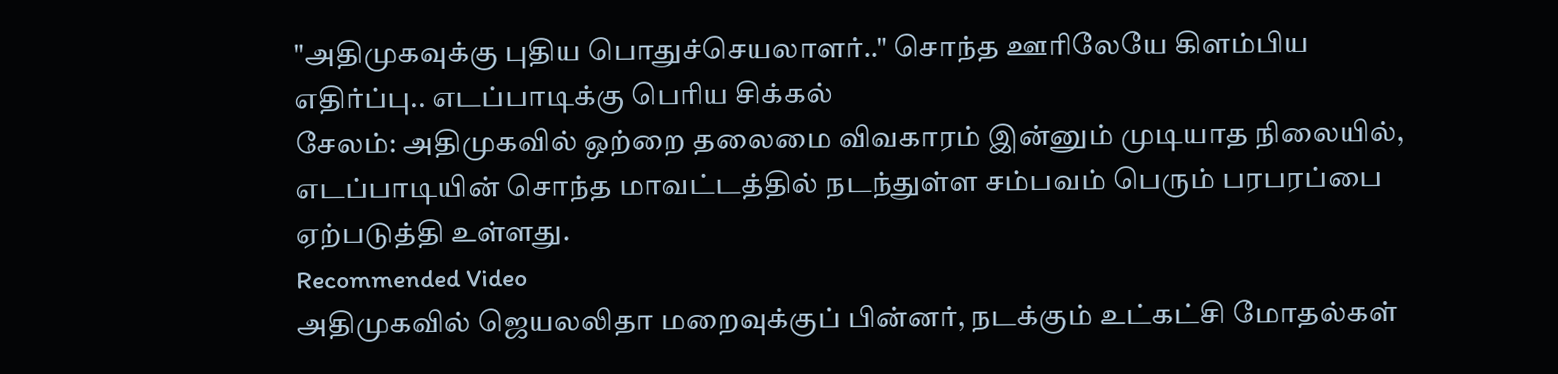"அதிமுகவுக்கு புதிய பொதுச்செயலாளர்.." சொந்த ஊரிலேயே கிளம்பிய எதிர்ப்பு.. எடப்பாடிக்கு பெரிய சிக்கல்
சேலம்: அதிமுகவில் ஒற்றை தலைமை விவகாரம் இன்னும் முடியாத நிலையில், எடப்பாடியின் சொந்த மாவட்டத்தில் நடந்துள்ள சம்பவம் பெரும் பரபரப்பை ஏற்படுத்தி உள்ளது.
Recommended Video
அதிமுகவில் ஜெயலலிதா மறைவுக்குப் பின்னர், நடக்கும் உட்கட்சி மோதல்கள்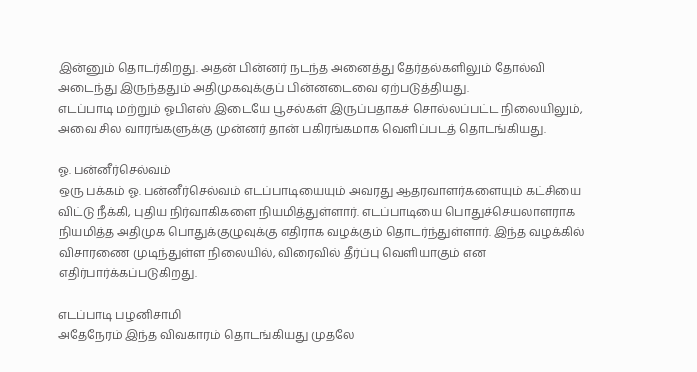இன்னும் தொடர்கிறது. அதன் பின்னர் நடந்த அனைத்து தேர்தல்களிலும் தோல்வி அடைந்து இருந்ததும் அதிமுகவுக்குப் பின்னடைவை ஏற்படுத்தியது.
எடப்பாடி மற்றும் ஓபிஎஸ் இடையே பூசல்கள் இருப்பதாகச் சொல்லப்பட்ட நிலையிலும், அவை சில வாரங்களுக்கு முன்னர் தான் பகிரங்கமாக வெளிப்படத் தொடங்கியது.

ஓ. பன்னீர்செல்வம்
ஒரு பக்கம் ஓ. பன்னீர்செல்வம் எடப்பாடியையும் அவரது ஆதரவாளர்களையும் கட்சியை விட்டு நீக்கி, புதிய நிர்வாகிகளை நியமித்துள்ளார். எடப்பாடியை பொதுச்செயலாளராக நியமித்த அதிமுக பொதுக்குழுவுக்கு எதிராக வழக்கும் தொடர்ந்துள்ளார். இந்த வழக்கில் விசாரணை முடிந்துள்ள நிலையில், விரைவில் தீர்ப்பு வெளியாகும் என எதிர்பார்க்கப்படுகிறது.

எடப்பாடி பழனிசாமி
அதேநேரம் இந்த விவகாரம் தொடங்கியது முதலே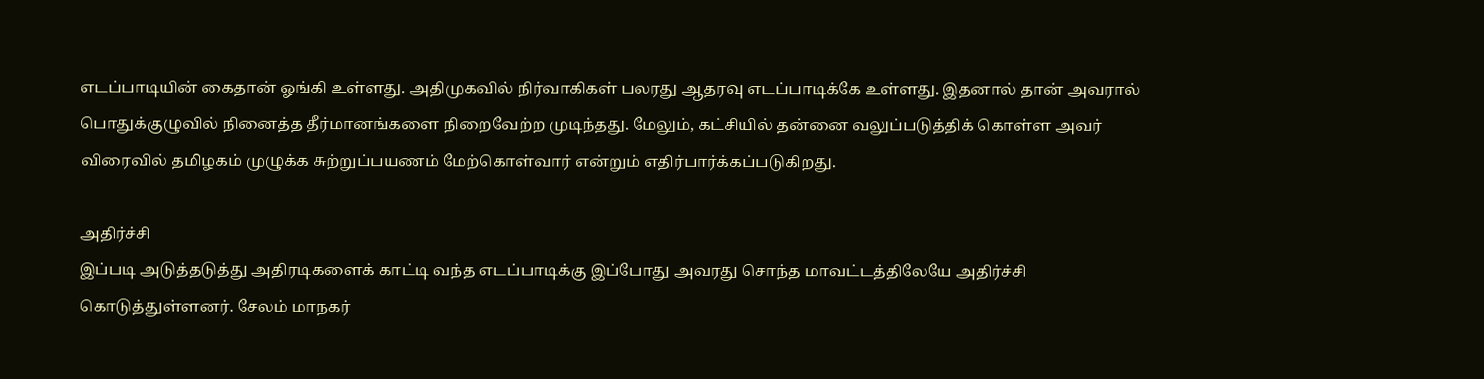எடப்பாடியின் கைதான் ஓங்கி உள்ளது. அதிமுகவில் நிர்வாகிகள் பலரது ஆதரவு எடப்பாடிக்கே உள்ளது. இதனால் தான் அவரால் பொதுக்குழுவில் நினைத்த தீர்மானங்களை நிறைவேற்ற முடிந்தது. மேலும், கட்சியில் தன்னை வலுப்படுத்திக் கொள்ள அவர் விரைவில் தமிழகம் முழுக்க சுற்றுப்பயணம் மேற்கொள்வார் என்றும் எதிர்பார்க்கப்படுகிறது.

அதிர்ச்சி
இப்படி அடுத்தடுத்து அதிரடிகளைக் காட்டி வந்த எடப்பாடிக்கு இப்போது அவரது சொந்த மாவட்டத்திலேயே அதிர்ச்சி கொடுத்துள்ளனர். சேலம் மாநகர்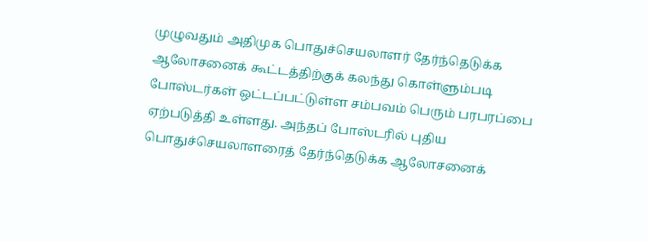முழுவதும் அதிமுக பொதுச்செயலாளர் தேர்ந்தெடுக்க ஆலோசனைக் கூட்டத்திற்குக் கலந்து கொள்ளும்படி போஸ்டர்கள் ஒட்டப்பட்டுள்ள சம்பவம் பெரும் பரபரப்பை ஏற்படுத்தி உள்ளது. அந்தப் போஸ்டரில் புதிய பொதுச்செயலாளரைத் தேர்ந்தெடுக்க ஆலோசனைக்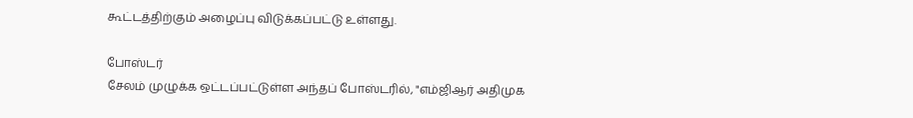கூட்டத்திற்கும் அழைப்பு விடுக்கப்பட்டு உள்ளது.

போஸ்டர்
சேலம் முழுக்க ஒட்டப்பட்டுள்ள அந்தப் போஸ்டரில், "எம்ஜிஆர் அதிமுக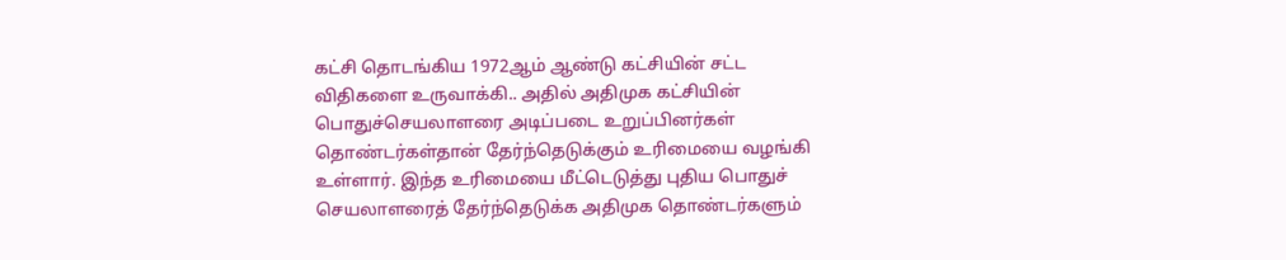கட்சி தொடங்கிய 1972ஆம் ஆண்டு கட்சியின் சட்ட விதிகளை உருவாக்கி.. அதில் அதிமுக கட்சியின் பொதுச்செயலாளரை அடிப்படை உறுப்பினர்கள் தொண்டர்கள்தான் தேர்ந்தெடுக்கும் உரிமையை வழங்கி உள்ளார். இந்த உரிமையை மீட்டெடுத்து புதிய பொதுச் செயலாளரைத் தேர்ந்தெடுக்க அதிமுக தொண்டர்களும்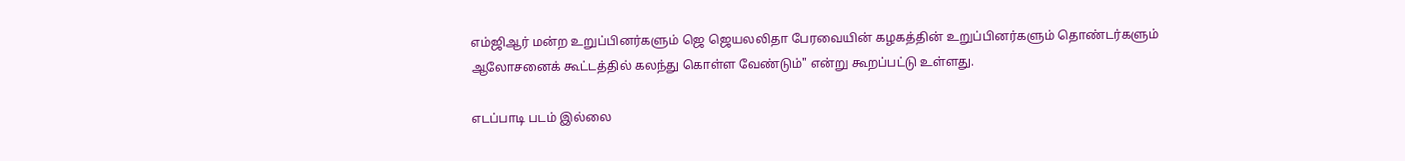எம்ஜிஆர் மன்ற உறுப்பினர்களும் ஜெ ஜெயலலிதா பேரவையின் கழகத்தின் உறுப்பினர்களும் தொண்டர்களும் ஆலோசனைக் கூட்டத்தில் கலந்து கொள்ள வேண்டும்" என்று கூறப்பட்டு உள்ளது.

எடப்பாடி படம் இல்லை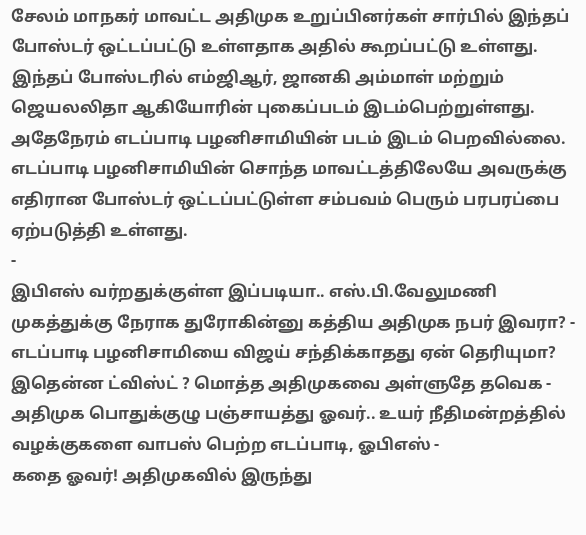சேலம் மாநகர் மாவட்ட அதிமுக உறுப்பினர்கள் சார்பில் இந்தப் போஸ்டர் ஒட்டப்பட்டு உள்ளதாக அதில் கூறப்பட்டு உள்ளது. இந்தப் போஸ்டரில் எம்ஜிஆர், ஜானகி அம்மாள் மற்றும் ஜெயலலிதா ஆகியோரின் புகைப்படம் இடம்பெற்றுள்ளது. அதேநேரம் எடப்பாடி பழனிசாமியின் படம் இடம் பெறவில்லை. எடப்பாடி பழனிசாமியின் சொந்த மாவட்டத்திலேயே அவருக்கு எதிரான போஸ்டர் ஒட்டப்பட்டுள்ள சம்பவம் பெரும் பரபரப்பை ஏற்படுத்தி உள்ளது.
-
இபிஎஸ் வர்றதுக்குள்ள இப்படியா.. எஸ்.பி.வேலுமணி முகத்துக்கு நேராக துரோகின்னு கத்திய அதிமுக நபர் இவரா? -
எடப்பாடி பழனிசாமியை விஜய் சந்திக்காதது ஏன் தெரியுமா? இதென்ன ட்விஸ்ட் ? மொத்த அதிமுகவை அள்ளுதே தவெக -
அதிமுக பொதுக்குழு பஞ்சாயத்து ஓவர்.. உயர் நீதிமன்றத்தில் வழக்குகளை வாபஸ் பெற்ற எடப்பாடி, ஓபிஎஸ் -
கதை ஓவர்! அதிமுகவில் இருந்து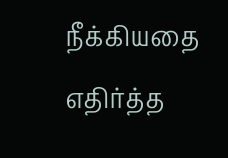நீக்கியதை எதிர்த்த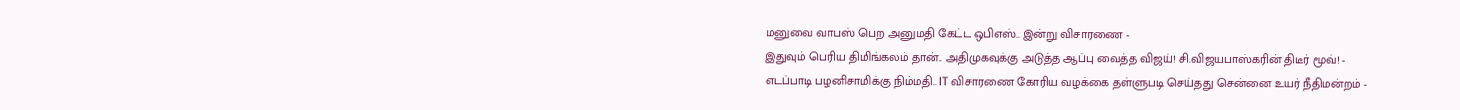மனுவை வாபஸ் பெற அனுமதி கேட்ட ஒபிஎஸ்.. இன்று விசாரணை -
இதுவும் பெரிய திமிங்கலம் தான்.. அதிமுகவுக்கு அடுத்த ஆப்பு வைத்த விஜய்! சி.விஜயபாஸ்கரின் திடீர் மூவ்! -
எடப்பாடி பழனிசாமிக்கு நிம்மதி.. IT விசாரணை கோரிய வழக்கை தள்ளுபடி செய்தது சென்னை உயர் நீதிமன்றம் -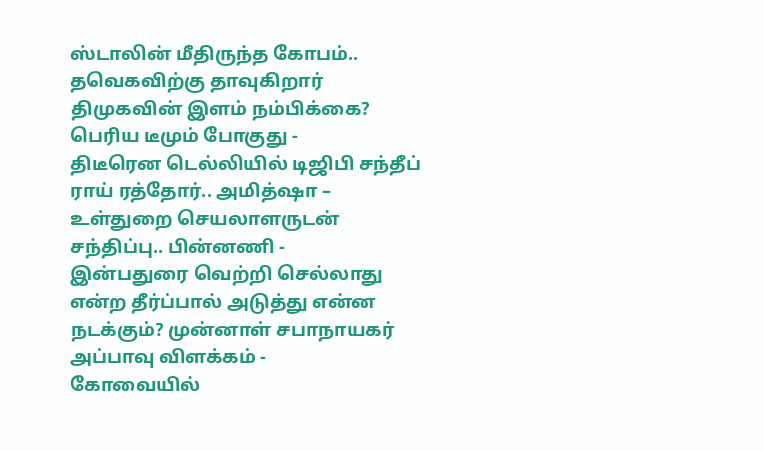ஸ்டாலின் மீதிருந்த கோபம்.. தவெகவிற்கு தாவுகிறார் திமுகவின் இளம் நம்பிக்கை? பெரிய டீமும் போகுது -
திடீரென டெல்லியில் டிஜிபி சந்தீப் ராய் ரத்தோர்.. அமித்ஷா – உள்துறை செயலாளருடன் சந்திப்பு.. பின்னணி -
இன்பதுரை வெற்றி செல்லாது என்ற தீர்ப்பால் அடுத்து என்ன நடக்கும்? முன்னாள் சபாநாயகர் அப்பாவு விளக்கம் -
கோவையில்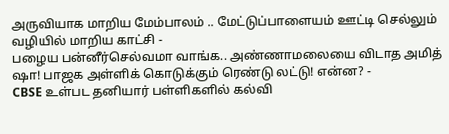அருவியாக மாறிய மேம்பாலம் .. மேட்டுப்பாளையம் ஊட்டி செல்லும் வழியில் மாறிய காட்சி -
பழைய பன்னீர்செல்வமா வாங்க.. அண்ணாமலையை விடாத அமித் ஷா! பாஜக அள்ளிக் கொடுக்கும் ரெண்டு லட்டு! என்ன? -
CBSE உள்பட தனியார் பள்ளிகளில் கல்வி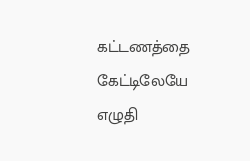கட்டணத்தை கேட்டிலேயே எழுதி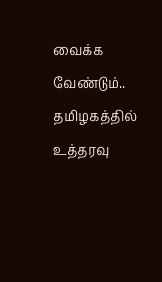வைக்க வேண்டும்.. தமிழகத்தில் உத்தரவு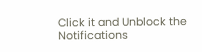Click it and Unblock the Notifications